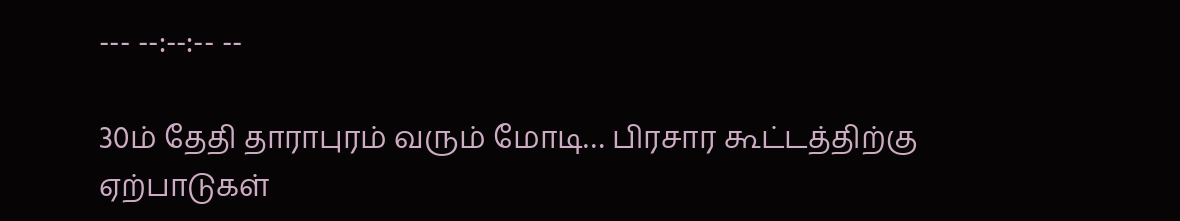--- --:--:-- --

30ம் தேதி தாராபுரம் வரும் மோடி… பிரசார கூட்டத்திற்கு ஏற்பாடுகள்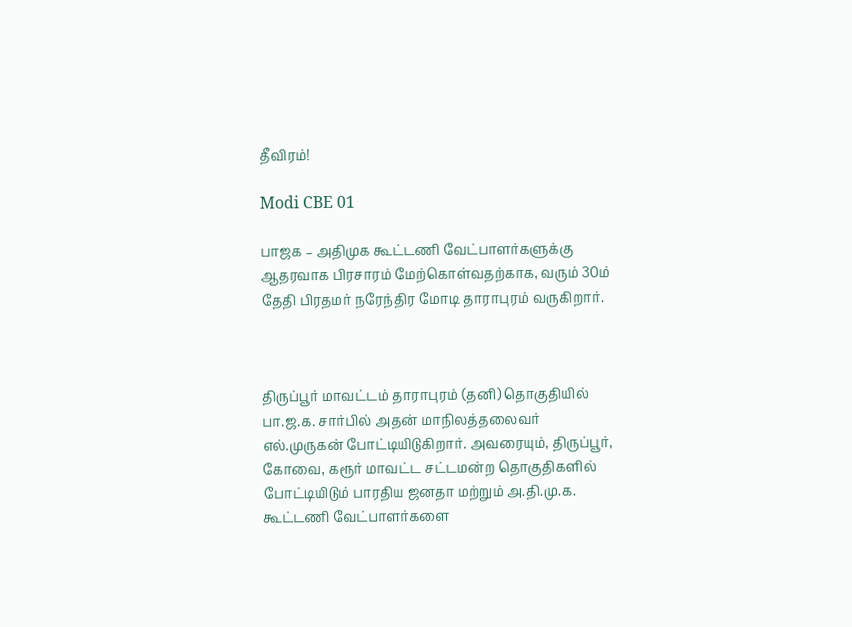தீவிரம்!

Modi CBE 01

பாஜக – அதிமுக கூட்டணி வேட்பாளர்களுக்கு ஆதரவாக பிரசாரம் மேற்கொள்வதற்காக, வரும் 30ம் தேதி பிரதமர் நரேந்திர மோடி தாராபுரம் வருகிறார்.



திருப்பூர் மாவட்டம் தாராபுரம் (தனி) தொகுதியில் பா.ஜ.க. சார்பில் அதன் மாநிலத்தலைவர் எல்.முருகன் போட்டியிடுகிறார். அவரையும், திருப்பூர், கோவை, கரூர் மாவட்ட சட்டமன்ற தொகுதிகளில் போட்டியிடும் பாரதிய ஜனதா மற்றும் அ.தி.மு.க. கூட்டணி வேட்பாளர்களை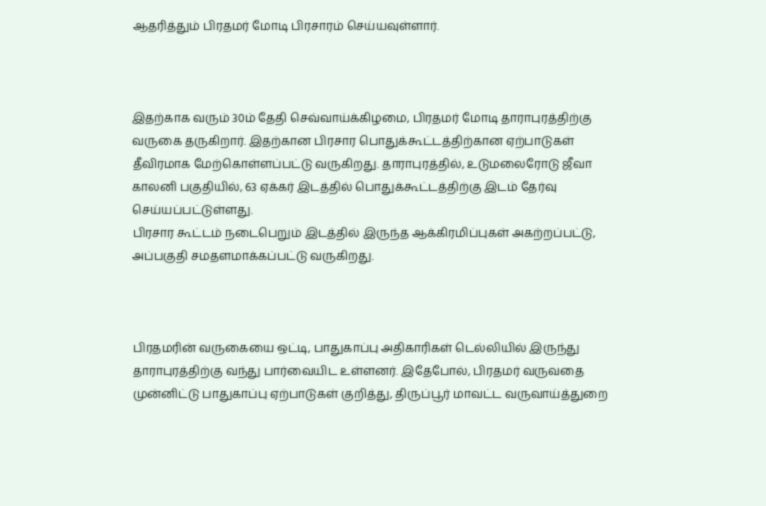ஆதரித்தும் பிரதமர் மோடி பிரசாரம் செய்யவுள்ளார்.



இதற்காக வரும் 30ம் தேதி செவ்வாய்க்கிழமை, பிரதமர் மோடி தாராபுரத்திற்கு வருகை தருகிறார். இதற்கான பிரசார பொதுக்கூட்டத்திற்கான ஏற்பாடுகள் தீவிரமாக மேற்கொள்ளப்பட்டு வருகிறது. தாராபுரத்தில், உடுமலைரோடு ஜீவா காலனி பகுதியில், 63 ஏக்கர் இடத்தில் பொதுக்கூட்டத்திற்கு இடம் தேர்வு செய்யப்பட்டுள்ளது.
பிரசார கூட்டம் நடைபெறும் இடத்தில் இருந்த ஆக்கிரமிப்புகள் அகற்றப்பட்டு, அப்பகுதி சமதளமாக்கப்பட்டு வருகிறது.



பிரதமரின் வருகையை ஒட்டி, பாதுகாப்பு அதிகாரிகள் டெல்லியில் இருந்து தாராபுரத்திற்கு வந்து பார்வையிட உள்ளனர். இதேபோல், பிரதமர் வருவதை முன்னிட்டு பாதுகாப்பு ஏற்பாடுகள் குறித்து, திருப்பூர் மாவட்ட வருவாய்த்துறை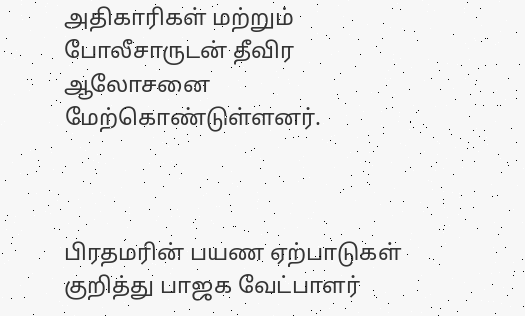அதிகாரிகள் மற்றும் போலீசாருடன் தீவிர ஆலோசனை மேற்கொண்டுள்ளனர்.



பிரதமரின் பயண ஏற்பாடுகள் குறித்து பாஜக வேட்பாளர்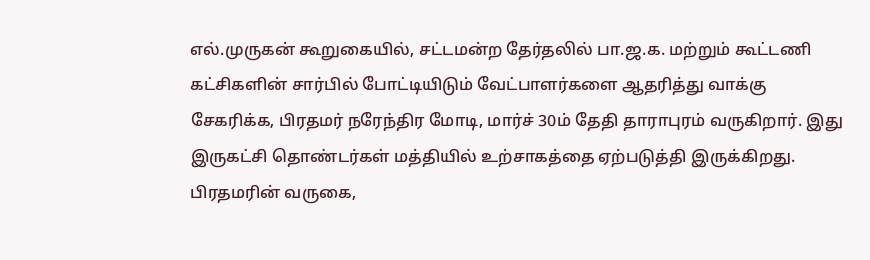எல்.முருகன் கூறுகையில், சட்டமன்ற தேர்தலில் பா.ஜ.க. மற்றும் கூட்டணி கட்சிகளின் சார்பில் போட்டியிடும் வேட்பாளர்களை ஆதரித்து வாக்கு சேகரிக்க, பிரதமர் நரேந்திர மோடி, மார்ச் 30ம் தேதி தாராபுரம் வருகிறார். இது இருகட்சி தொண்டர்கள் மத்தியில் உற்சாகத்தை ஏற்படுத்தி இருக்கிறது. பிரதமரின் வருகை,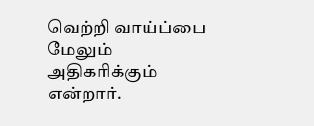வெற்றி வாய்ப்பை மேலும் அதிகரிக்கும் என்றார்.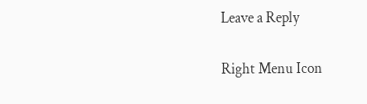Leave a Reply

Right Menu Icon